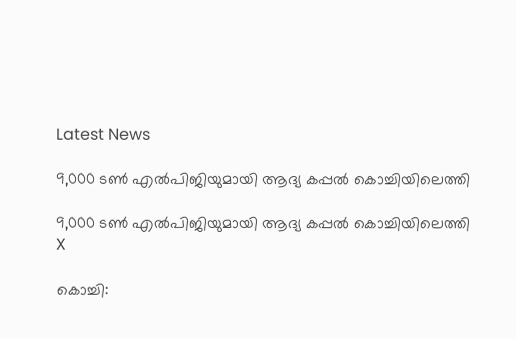Latest News

9,000 ടണ്‍ എല്‍പിജിയുമായി ആദ്യ കപ്പല്‍ കൊച്ചിയിലെത്തി

9,000 ടണ്‍ എല്‍പിജിയുമായി ആദ്യ കപ്പല്‍ കൊച്ചിയിലെത്തി
X

കൊച്ചി: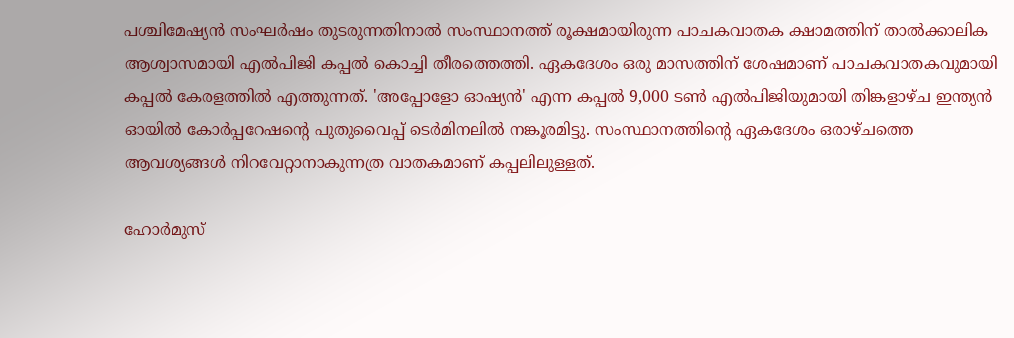പശ്ചിമേഷ്യന്‍ സംഘര്‍ഷം തുടരുന്നതിനാല്‍ സംസ്ഥാനത്ത് രൂക്ഷമായിരുന്ന പാചകവാതക ക്ഷാമത്തിന് താല്‍ക്കാലിക ആശ്വാസമായി എല്‍പിജി കപ്പല്‍ കൊച്ചി തീരത്തെത്തി. ഏകദേശം ഒരു മാസത്തിന് ശേഷമാണ് പാചകവാതകവുമായി കപ്പല്‍ കേരളത്തില്‍ എത്തുന്നത്. 'അപ്പോളോ ഓഷ്യന്‍' എന്ന കപ്പല്‍ 9,000 ടണ്‍ എല്‍പിജിയുമായി തിങ്കളാഴ്ച ഇന്ത്യന്‍ ഓയില്‍ കോര്‍പ്പറേഷന്റെ പുതുവൈപ്പ് ടെര്‍മിനലില്‍ നങ്കൂരമിട്ടു. സംസ്ഥാനത്തിന്റെ ഏകദേശം ഒരാഴ്ചത്തെ ആവശ്യങ്ങള്‍ നിറവേറ്റാനാകുന്നത്ര വാതകമാണ് കപ്പലിലുള്ളത്.

ഹോര്‍മുസ്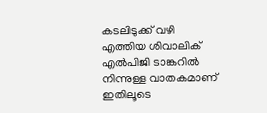കടലിടുക്ക് വഴി എത്തിയ ശിവാലിക് എല്‍പിജി ടാങ്കറില്‍ നിന്നുള്ള വാതകമാണ് ഇതിലൂടെ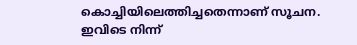കൊച്ചിയിലെത്തിച്ചതെന്നാണ് സൂചന. ഇവിടെ നിന്ന്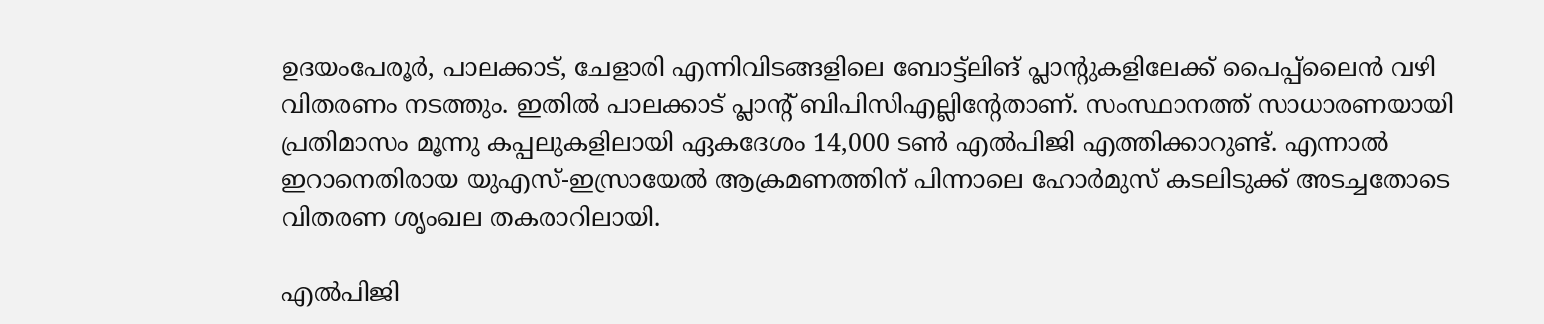ഉദയംപേരൂര്‍, പാലക്കാട്, ചേളാരി എന്നിവിടങ്ങളിലെ ബോട്ട്‌ലിങ് പ്ലാന്റുകളിലേക്ക് പൈപ്പ്‌ലൈന്‍ വഴി വിതരണം നടത്തും. ഇതില്‍ പാലക്കാട് പ്ലാന്റ് ബിപിസിഎല്ലിന്റേതാണ്. സംസ്ഥാനത്ത് സാധാരണയായി പ്രതിമാസം മൂന്നു കപ്പലുകളിലായി ഏകദേശം 14,000 ടണ്‍ എല്‍പിജി എത്തിക്കാറുണ്ട്. എന്നാല്‍ ഇറാനെതിരായ യുഎസ്-ഇസ്രായേല്‍ ആക്രമണത്തിന് പിന്നാലെ ഹോര്‍മുസ് കടലിടുക്ക് അടച്ചതോടെ വിതരണ ശൃംഖല തകരാറിലായി.

എല്‍പിജി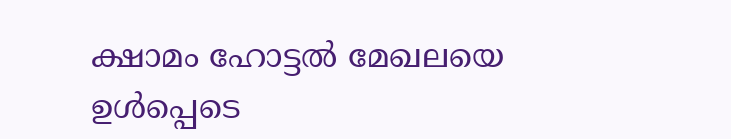ക്ഷാമം ഹോട്ടല്‍ മേഖലയെ ഉള്‍പ്പെടെ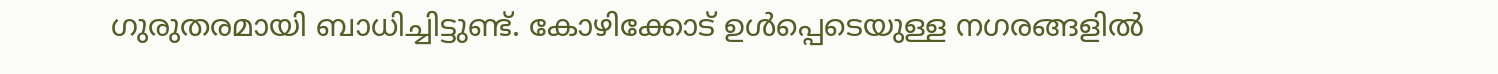ഗുരുതരമായി ബാധിച്ചിട്ടുണ്ട്. കോഴിക്കോട് ഉള്‍പ്പെടെയുള്ള നഗരങ്ങളില്‍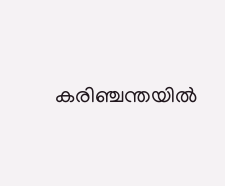കരിഞ്ചന്തയില്‍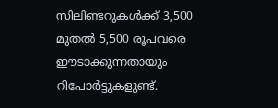സിലിണ്ടറുകള്‍ക്ക് 3,500 മുതല്‍ 5,500 രൂപവരെ ഈടാക്കുന്നതായും റിപോര്‍ട്ടുകളുണ്ട്.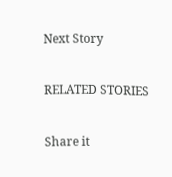Next Story

RELATED STORIES

Share it